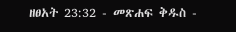ዘፀአት 23:32 - መጽሐፍ ቅዱስ -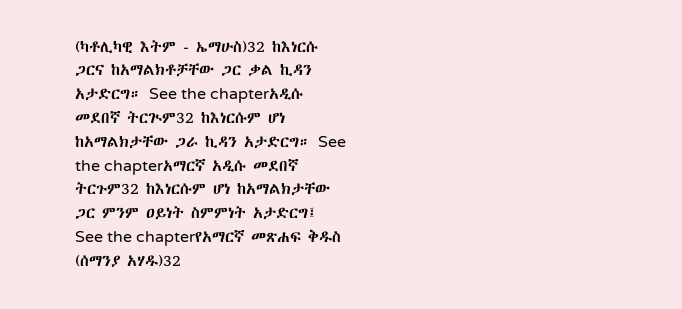(ካቶሊካዊ እትም - ኤማሁስ)32 ከእነርሱ ጋርና ከአማልክቶቻቸው ጋር ቃል ኪዳን አታድርግ። See the chapterአዲሱ መደበኛ ትርጒም32 ከእነርሱም ሆነ ከአማልክታቸው ጋራ ኪዳን አታድርግ። See the chapterአማርኛ አዲሱ መደበኛ ትርጉም32 ከእነርሱም ሆነ ከአማልክታቸው ጋር ምንም ዐይነት ስምምነት አታድርግ፤ See the chapterየአማርኛ መጽሐፍ ቅዱስ (ሰማንያ አሃዱ)32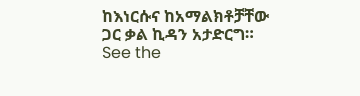ከእነርሱና ከአማልክቶቻቸው ጋር ቃል ኪዳን አታድርግ። See the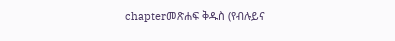chapterመጽሐፍ ቅዱስ (የብሉይና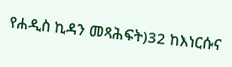የሐዲስ ኪዳን መጻሕፍት)32 ከእነርሱና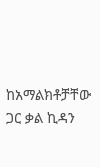ከአማልክቶቻቸው ጋር ቃል ኪዳን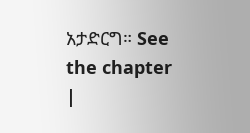አታድርግ። See the chapter |